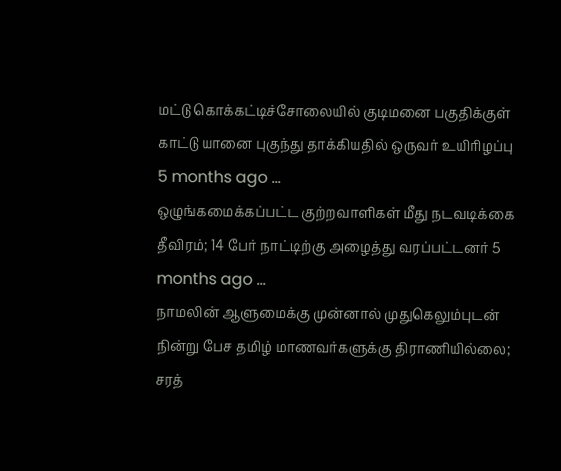மட்டு கொக்கட்டிச்சோலையில் குடிமனை பகுதிக்குள் காட்டு யானை புகுந்து தாக்கியதில் ஒருவர் உயிரிழப்பு 5 months ago ...
ஒழுங்கமைக்கப்பட்ட குற்றவாளிகள் மீது நடவடிக்கை தீவிரம்; 14 பேர் நாட்டிற்கு அழைத்து வரப்பட்டனர் 5 months ago ...
நாமலின் ஆளுமைக்கு முன்னால் முதுகெலும்புடன் நின்று பேச தமிழ் மாணவர்களுக்கு திராணியில்லை; சரத்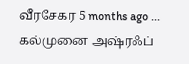வீரசேகர 5 months ago ...
கல்முனை அஷ்ரஃப்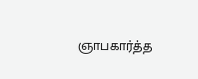ஞாபகார்த்த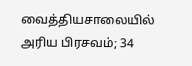வைத்தியசாலையில் அரிய பிரசவம்; 34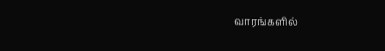வாரங்களில்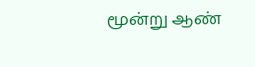மூன்று ஆண்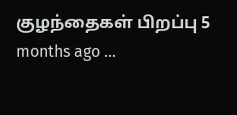குழந்தைகள் பிறப்பு 5 months ago ...